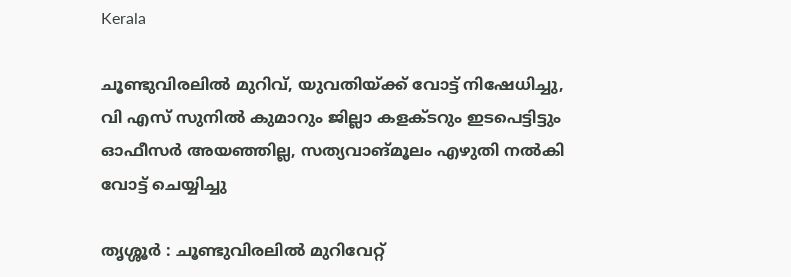Kerala

ചൂണ്ടുവിരലിൽ മുറിവ്, യുവതിയ്ക്ക് വോട്ട് നിഷേധിച്ചു, വി എസ് സുനിൽ കുമാറും ജില്ലാ കളക്ടറും ഇടപെട്ടിട്ടും ഓഫീസർ അയഞ്ഞില്ല, സത്യവാങ്മൂലം എഴുതി നൽകി വോട്ട് ചെയ്യിച്ചു

തൃശ്ശൂർ : ചൂണ്ടുവിരലിൽ മുറിവേറ്റ്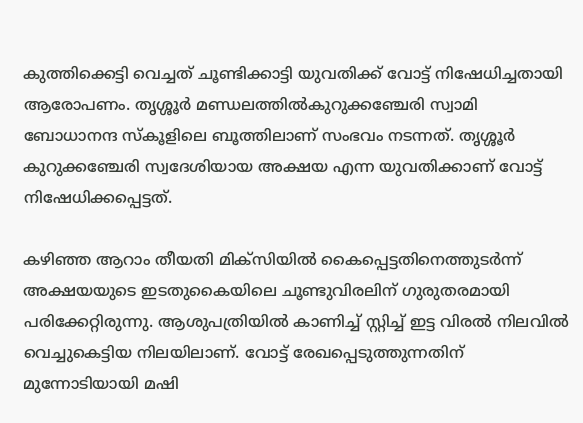കുത്തിക്കെട്ടി വെച്ചത് ചൂണ്ടിക്കാട്ടി യുവതിക്ക് വോട്ട് നിഷേധിച്ചതായി ആരോപണം. തൃശ്ശൂർ മണ്ഡലത്തിൽകുറുക്കഞ്ചേരി സ്വാമി ബോധാനന്ദ സ്‌കൂളിലെ ബൂത്തിലാണ് സംഭവം നടന്നത്. തൃശ്ശൂർ കുറുക്കഞ്ചേരി സ്വദേശിയായ അക്ഷയ എന്ന യുവതിക്കാണ് വോട്ട് നിഷേധിക്കപ്പെട്ടത്.

കഴിഞ്ഞ ആറാം തീയതി മിക്‌സിയിൽ കൈപ്പെട്ടതിനെത്തുടർന്ന് അക്ഷയയുടെ ഇടതുകൈയിലെ ചൂണ്ടുവിരലിന് ഗുരുതരമായി പരിക്കേറ്റിരുന്നു. ആശുപത്രിയിൽ കാണിച്ച് സ്റ്റിച്ച് ഇട്ട വിരൽ നിലവിൽ വെച്ചുകെട്ടിയ നിലയിലാണ്. വോട്ട് രേഖപ്പെടുത്തുന്നതിന് മുന്നോടിയായി മഷി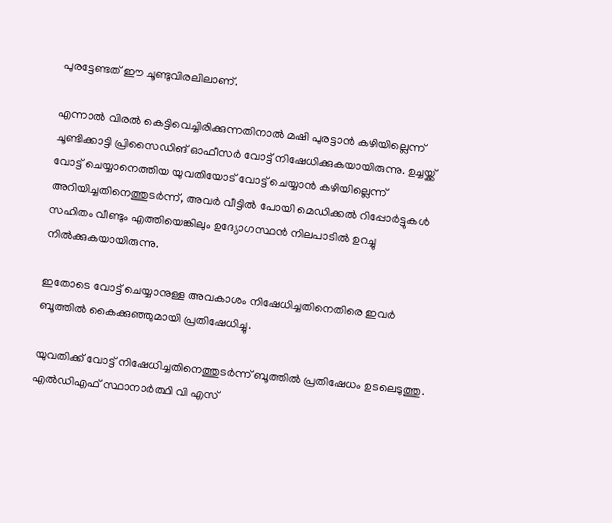പുരട്ടേണ്ടത് ഈ ചൂണ്ടുവിരലിലാണ്.

എന്നാൽ വിരൽ കെട്ടിവെച്ചിരിക്കുന്നതിനാൽ മഷി പുരട്ടാൻ കഴിയില്ലെന്ന് ചൂണ്ടിക്കാട്ടി പ്രിസൈഡിങ് ഓഫീസർ വോട്ട് നിഷേധിക്കുകയായിരുന്നു. ഉച്ചയ്ക്ക് വോട്ട് ചെയ്യാനെത്തിയ യുവതിയോട് വോട്ട് ചെയ്യാൻ കഴിയില്ലെന്ന് അറിയിച്ചതിനെത്തുടർന്ന്, അവർ വീട്ടിൽ പോയി മെഡിക്കൽ റിപ്പോർട്ടുകൾ സഹിതം വീണ്ടും എത്തിയെങ്കിലും ഉദ്യോഗസ്ഥൻ നിലപാടിൽ ഉറച്ചു നിൽക്കുകയായിരുന്നു.

ഇതോടെ വോട്ട് ചെയ്യാനുള്ള അവകാശം നിഷേധിച്ചതിനെതിരെ ഇവർ ബൂത്തിൽ കൈക്കുഞ്ഞുമായി പ്രതിഷേധിച്ചു.

യുവതിക്ക് വോട്ട് നിഷേധിച്ചതിനെത്തുടർന്ന് ബൂത്തിൽ പ്രതിഷേധം ഉടലെടുത്തു. എൽഡിഎഫ് സ്ഥാനാർത്ഥി വി എസ്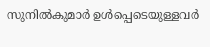സുനിൽകുമാർ ഉൾപ്പെടെയുള്ളവർ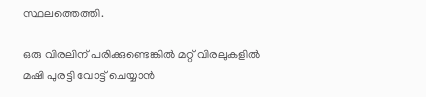സ്ഥലത്തെത്തി.

ഒരു വിരലിന് പരിക്കുണ്ടെങ്കിൽ മറ്റ് വിരലുകളിൽ മഷി പുരട്ടി വോട്ട് ചെയ്യാൻ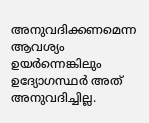അനുവദിക്കണമെന്ന ആവശ്യം ഉയർന്നെങ്കിലും ഉദ്യോഗസ്ഥർ അത് അനുവദിച്ചില്ല.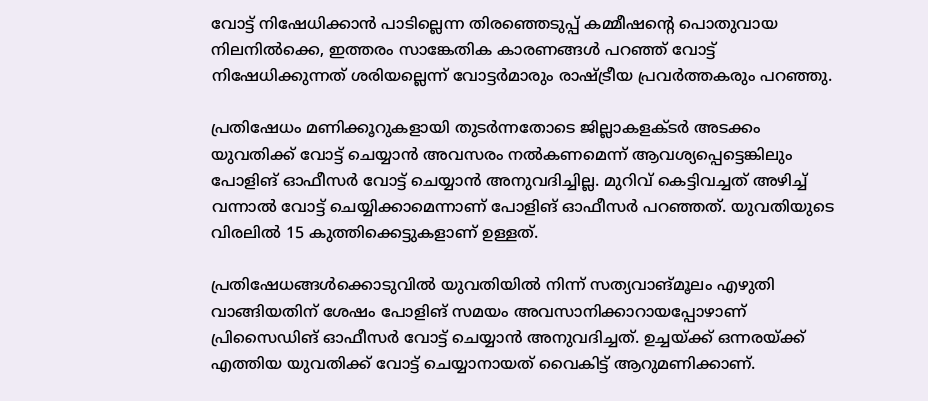വോട്ട് നിഷേധിക്കാൻ പാടില്ലെന്ന തിരഞ്ഞെടുപ്പ് കമ്മീഷന്റെ പൊതുവായ നിലനിൽക്കെ, ഇത്തരം സാങ്കേതിക കാരണങ്ങൾ പറഞ്ഞ് വോട്ട് നിഷേധിക്കുന്നത് ശരിയല്ലെന്ന് വോട്ടർമാരും രാഷ്ട്രീയ പ്രവർത്തകരും പറഞ്ഞു.

പ്രതിഷേധം മണിക്കൂറുകളായി തുടർന്നതോടെ ജില്ലാകളക്ടർ അടക്കം യുവതിക്ക് വോട്ട് ചെയ്യാൻ അവസരം നൽകണമെന്ന് ആവശ്യപ്പെട്ടെങ്കിലും പോളിങ് ഓഫീസർ വോട്ട് ചെയ്യാൻ അനുവദിച്ചില്ല. മുറിവ് കെട്ടിവച്ചത് അഴിച്ച് വന്നാൽ വോട്ട് ചെയ്യിക്കാമെന്നാണ് പോളിങ് ഓഫീസർ പറഞ്ഞത്. യുവതിയുടെ വിരലിൽ 15 കുത്തിക്കെട്ടുകളാണ് ഉള്ളത്.

പ്രതിഷേധങ്ങൾക്കൊടുവിൽ യുവതിയിൽ നിന്ന് സത്യവാങ്മൂലം എഴുതി വാങ്ങിയതിന് ശേഷം പോളിങ് സമയം അവസാനിക്കാറായപ്പോഴാണ് പ്രിസൈഡിങ് ഓഫീസർ വോട്ട് ചെയ്യാൻ അനുവദിച്ചത്. ഉച്ചയ്ക്ക് ഒന്നരയ്ക്ക് എത്തിയ യുവതിക്ക് വോട്ട് ചെയ്യാനായത് വൈകിട്ട് ആറുമണിക്കാണ്.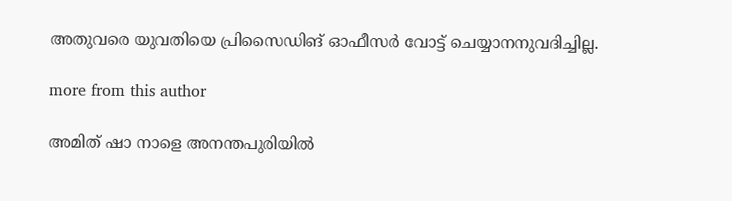അതുവരെ യുവതിയെ പ്രിസൈഡിങ് ഓഫീസർ വോട്ട് ചെയ്യാനനുവദിച്ചില്ല.

more from this author

അമിത് ഷാ നാളെ അനന്തപുരിയിൽ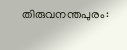തിരുവനന്തപുരം: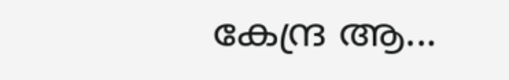കേന്ദ്ര ആ...